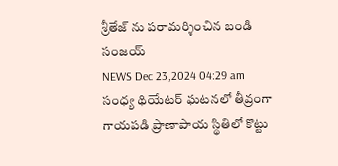శ్రీతేజ్ ను పరామర్శించిన బండి సంజయ్
NEWS Dec 23,2024 04:29 am
సంధ్య థియేటర్ ఘటనలో తీవ్రంగా గాయపడి ప్రాణాపాయ స్థితిలో కొట్టు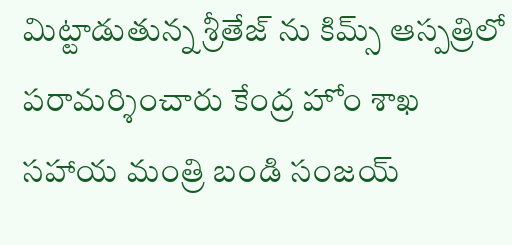మిట్టాడుతున్న శ్రీతేజ్ ను కిమ్స్ ఆస్పత్రిలో పరామర్శించారు కేంద్ర హోం శాఖ సహాయ మంత్రి బండి సంజయ్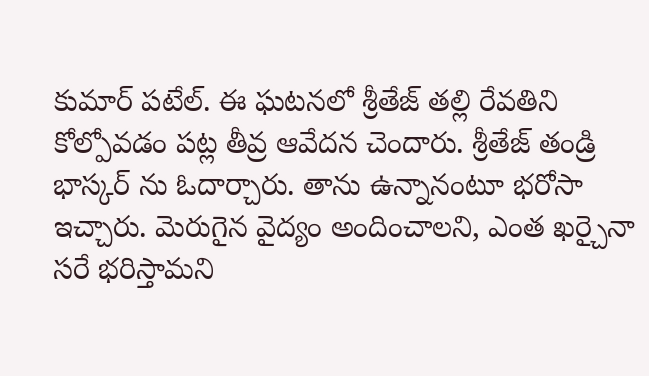కుమార్ పటేల్. ఈ ఘటనలో శ్రీతేజ్ తల్లి రేవతిని కోల్పోవడం పట్ల తీవ్ర ఆవేదన చెందారు. శ్రీతేజ్ తండ్రి భాస్కర్ ను ఓదార్చారు. తాను ఉన్నానంటూ భరోసా ఇచ్చారు. మెరుగైన వైద్యం అందించాలని, ఎంత ఖర్చైనా సరే భరిస్తామని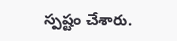స్పష్టం చేశారు.